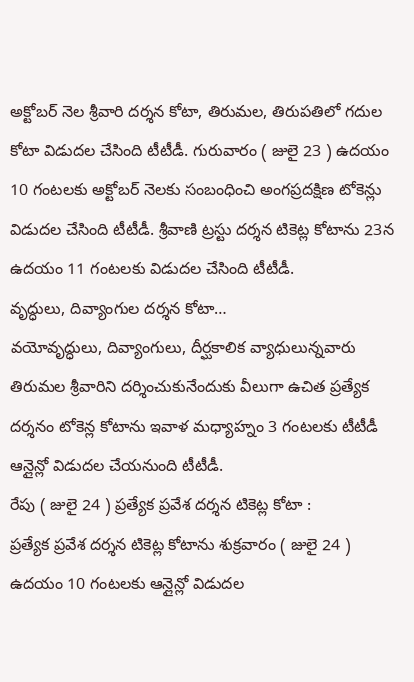అక్టోబర్ నెల శ్రీవారి దర్శన కోటా, తిరుమల, తిరుపతిలో గదుల కోటా విడుదల చేసింది టీటీడీ. గురువారం ( జులై 23 ) ఉదయం 10 గంటలకు అక్టోబర్ నెలకు సంబంధించి అంగప్రదక్షిణ టోకెన్లు విడుదల చేసింది టీటీడీ. శ్రీవాణి ట్రస్టు దర్శన టికెట్ల కోటాను 23న ఉదయం 11 గంటలకు విడుదల చేసింది టీటీడీ.
వృద్ధులు, దివ్యాంగుల దర్శన కోటా…
వయోవృద్ధులు, దివ్యాంగులు, దీర్ఘకాలిక వ్యాధులున్నవారు తిరుమల శ్రీవారిని దర్శించుకునేందుకు వీలుగా ఉచిత ప్రత్యేక దర్శనం టోకెన్ల కోటాను ఇవాళ మధ్యాహ్నం 3 గంటలకు టీటీడీ ఆన్లైన్లో విడుదల చేయనుంది టీటీడీ.
రేపు ( జులై 24 ) ప్రత్యేక ప్రవేశ దర్శన టికెట్ల కోటా :
ప్రత్యేక ప్రవేశ దర్శన టికెట్ల కోటాను శుక్రవారం ( జులై 24 ) ఉదయం 10 గంటలకు ఆన్లైన్లో విడుదల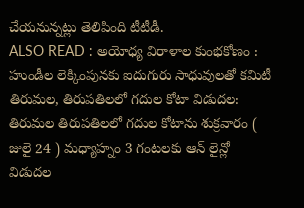చేయనున్నట్లు తెలిపింది టీటీడీ.
ALSO READ : అయోధ్య విరాళాల కుంభకోణం : హుండీల లెక్కింపునకు ఐదుగురు సాధువులతో కమిటీ
తిరుమల, తిరుపతిలలో గదుల కోటా విడుదల:
తిరుమల తిరుపతిలలో గదుల కోటాను శుక్రవారం ( జులై 24 ) మధ్యాహ్నం 3 గంటలకు ఆన్ లైన్లో విడుదల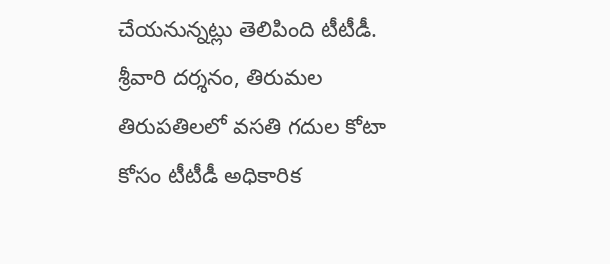చేయనున్నట్లు తెలిపింది టీటీడీ.
శ్రీవారి దర్శనం, తిరుమల తిరుపతిలలో వసతి గదుల కోటా కోసం టీటీడీ అధికారిక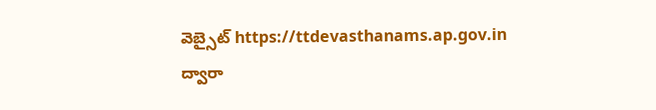వెబ్సైట్ https://ttdevasthanams.ap.gov.in ద్వారా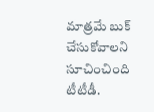మాత్రమే బుక్ చేసుకోవాలని సూచించింది టీటీడీ.